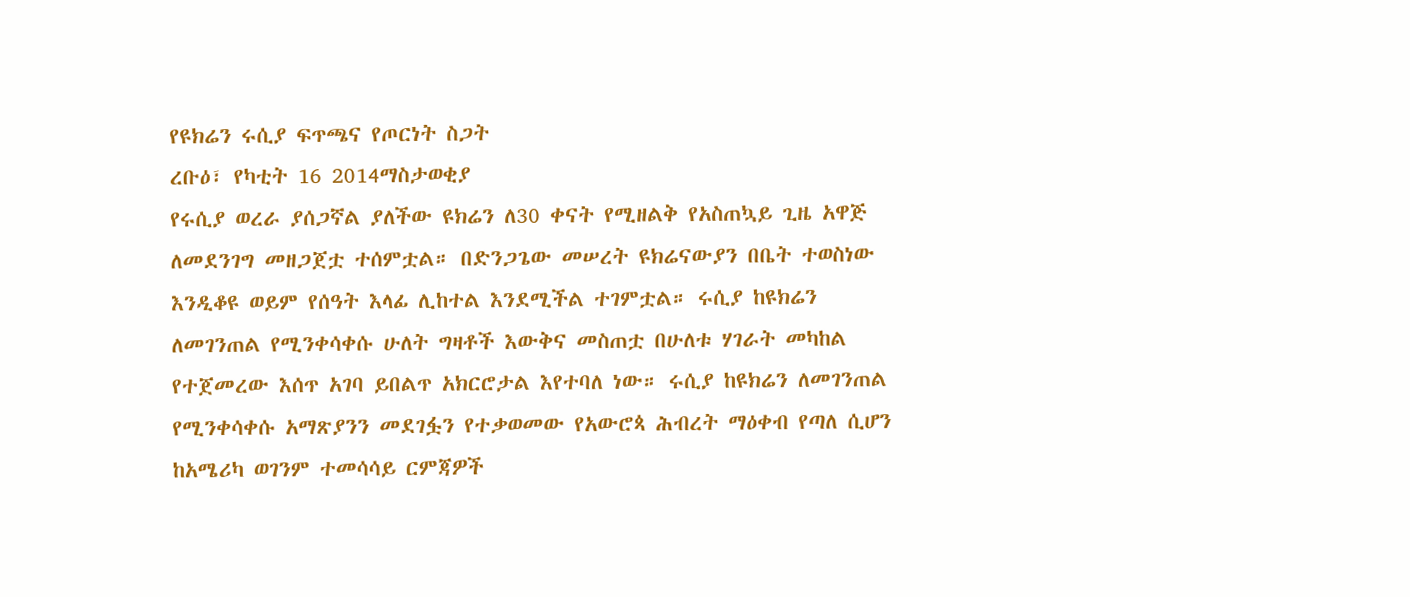የዩክሬን ሩሲያ ፍጥጫና የጦርነት ስጋት
ረቡዕ፣ የካቲት 16 2014ማስታወቂያ
የሩሲያ ወረራ ያሰጋኛል ያለችው ዩክሬን ለ30 ቀናት የሚዘልቅ የአስጠኳይ ጊዜ አዋጅ ለመደንገግ መዘጋጀቷ ተሰምቷል። በድንጋጌው መሠረት ዩክሬናውያን በቤት ተወስነው እንዲቆዩ ወይም የሰዓት እላፊ ሊከተል እንደሚችል ተገምቷል። ሩሲያ ከዩክሬን ለመገንጠል የሚንቀሳቀሱ ሁለት ግዛቶች እውቅና መስጠቷ በሁለቱ ሃገራት መካከል የተጀመረው እሰጥ አገባ ይበልጥ አክርሮታል እየተባለ ነው። ሩሲያ ከዩክሬን ለመገንጠል የሚንቀሳቀሱ አማጽያንን መደገፏን የተቃወመው የአውሮጳ ሕብረት ማዕቀብ የጣለ ሲሆን ከአሜሪካ ወገንም ተመሳሳይ ርምጃዎች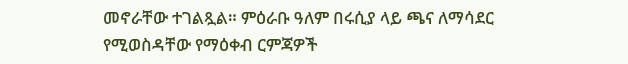መኖራቸው ተገልጿል። ምዕራቡ ዓለም በሩሲያ ላይ ጫና ለማሳደር የሚወስዳቸው የማዕቀብ ርምጃዎች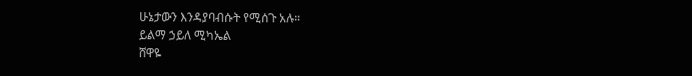ሁኔታውን እንዳያባብሱት የሚሰጉ አሉ።
ይልማ ኃይለ ሚካኤል
ሸዋዬ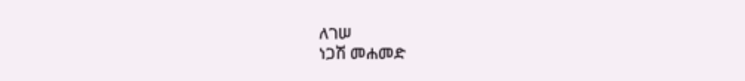ለገሠ
ነጋሽ መሐመድ